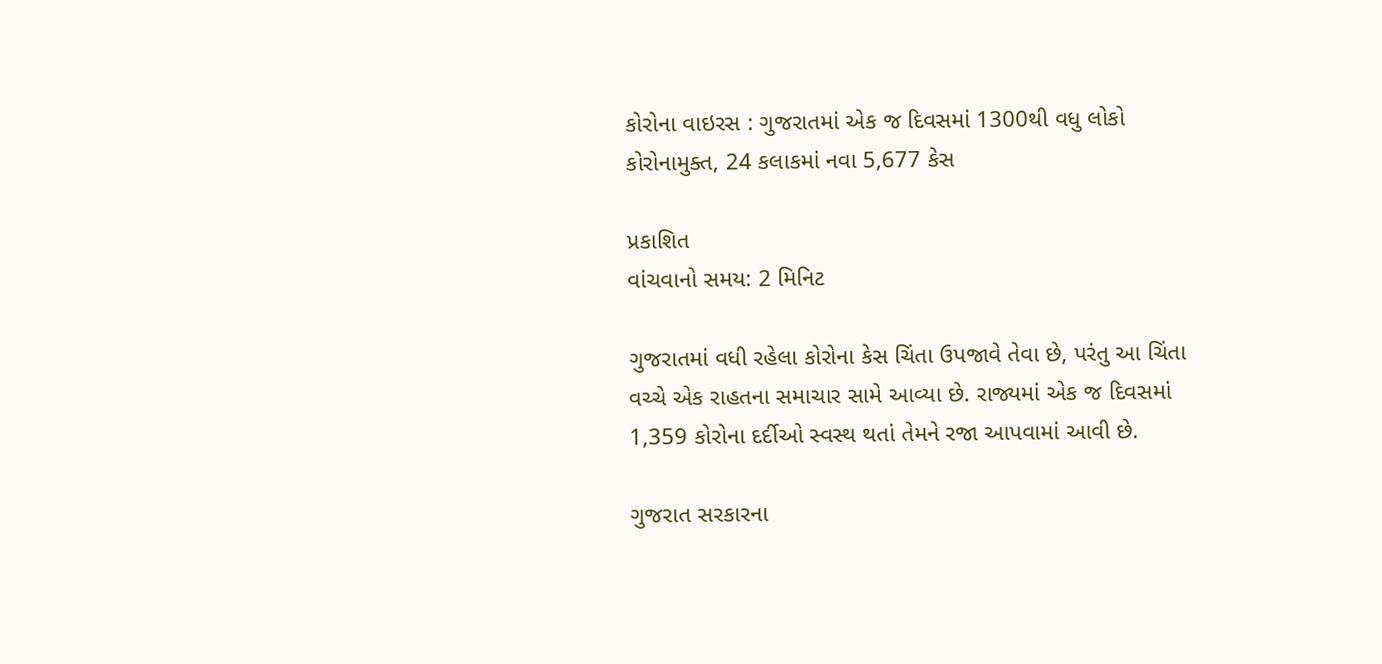કોરોના વાઇરસ : ગુજરાતમાં એક જ દિવસમાં 1300થી વધુ લોકો કોરોનામુક્ત, 24 કલાકમાં નવા 5,677 કેસ

પ્રકાશિત
વાંચવાનો સમય: 2 મિનિટ

ગુજરાતમાં વધી રહેલા કોરોના કેસ ચિંતા ઉપજાવે તેવા છે, પરંતુ આ ચિંતા વચ્ચે એક રાહતના સમાચાર સામે આવ્યા છે. રાજ્યમાં એક જ દિવસમાં 1,359 કોરોના દર્દીઓ સ્વસ્થ થતાં તેમને રજા આપવામાં આવી છે.

ગુજરાત સરકારના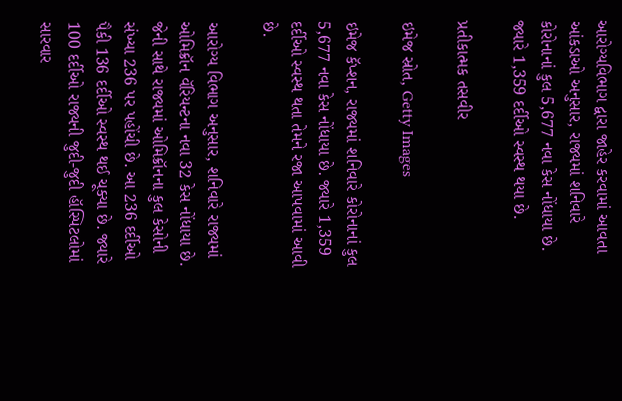આરોગ્યવિભાગ દ્વારા જાહેર કરવામાં આવતા આંકડાઓ અનુસાર, રાજ્યમાં શનિવારે કોરોનાનાં કુલ 5,677 નવા કેસ નોંધાયા છે. જ્યારે 1,359 દર્દીઓ સ્વસ્થ થયા છે.

પ્રતીકાત્મક તસવીર

ઇમેજ સ્રોત, Getty Images

ઇમેજ કૅપ્શન, રાજ્યમાં શનિવારે કોરોનાનાં કુલ 5,677 નવા કેસ નોંધાયા છે. જ્યારે 1,359 દર્દીઓ સ્વસ્થ થતા તેમને રજા આપવામાં આવી છે.

આરોગ્ય વિભાગ અનુસાર, શનિવારે રાજ્યમાં ઓમિક્રૉન વૅરિયન્ટના નવા 32 કેસ નોંધાયા છે. જેની સાથે રાજ્યમાં ઓમિક્રૉનના કુલ કેસોની સંખ્યા 236 પર પહોંચી છે. આ 236 દર્દીઓ પૈકી 136 દર્દીઓ સ્વસ્થ થઈ ચૂક્યા છે. જ્યારે 100 દર્દીઓ રાજ્યની જુદી-જુદી હૉસ્પિટલોમાં સારવાર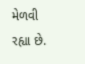મેળવી રહ્યા છે.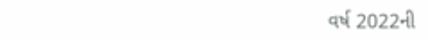વર્ષ 2022ની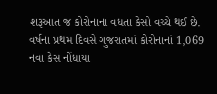શરૂઆત જ કોરોનાના વધતા કેસો વચ્ચે થઈ છે. વર્ષના પ્રથમ દિવસે ગુજરાતમાં કોરોનાનાં 1,069 નવા કેસ નોંધાયા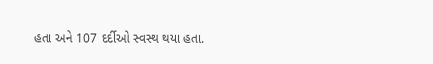હતા અને 107 દર્દીઓ સ્વસ્થ થયા હતા.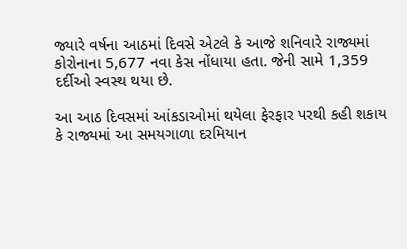જ્યારે વર્ષના આઠમાં દિવસે એટલે કે આજે શનિવારે રાજ્યમાં કોરોનાના 5,677 નવા કેસ નોંધાયા હતા. જેની સામે 1,359 દર્દીઓ સ્વસ્થ થયા છે.

આ આઠ દિવસમાં આંકડાઓમાં થયેલા ફેરફાર પરથી કહી શકાય કે રાજ્યમાં આ સમયગાળા દરમિયાન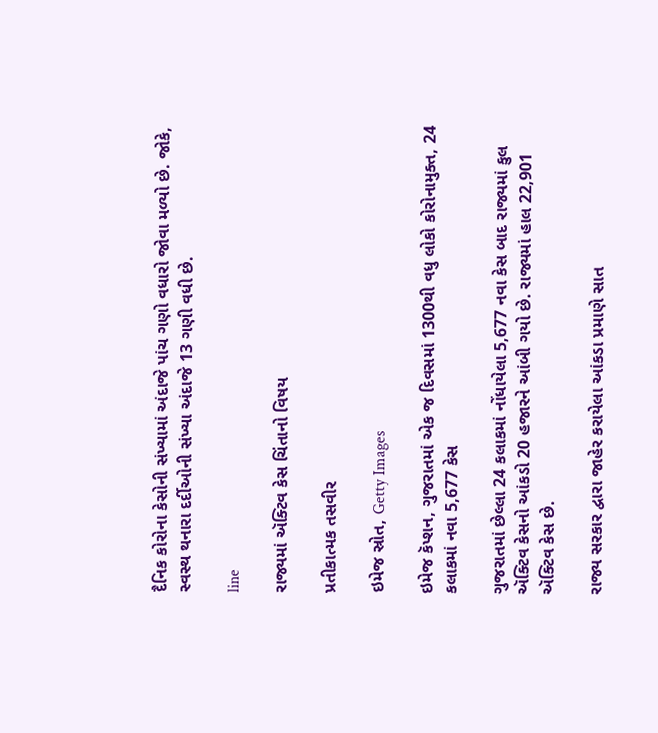દૈનિક કોરોના કેસોની સંખ્યામાં અંદાજે પાંચ ગણો વધારો જોવા મળ્યો છે. જોકે, સ્વસ્થ થનારા દર્દીઓની સંખ્યા અંદાજે 13 ગણી વધી છે.

line

રાજ્યમાં ઍક્ટિવ કેસ ચિંતાનો વિષય

પ્રતીકાત્મક તસવીર

ઇમેજ સ્રોત, Getty Images

ઇમેજ કૅપ્શન, ગુજરાતમાં એક જ દિવસમાં 1300થી વધુ લોકો કોરોનામુક્ત, 24 કલાકમાં નવા 5,677 કેસ

ગુજરાતમાં છેલ્લા 24 કલાકમાં નોંધાયેલા 5,677 નવા કેસ બાદ રાજ્યમાં કુલ ઍક્ટિવ કેસનો આંકડો 20 હજારને આંબી ગયો છે. રાજ્યમાં હાલ 22,901 ઍક્ટિવ કેસ છે.

રાજ્ય સરકાર દ્વારા જાહેર કરાયેલા આંકડા પ્રમાણે સાત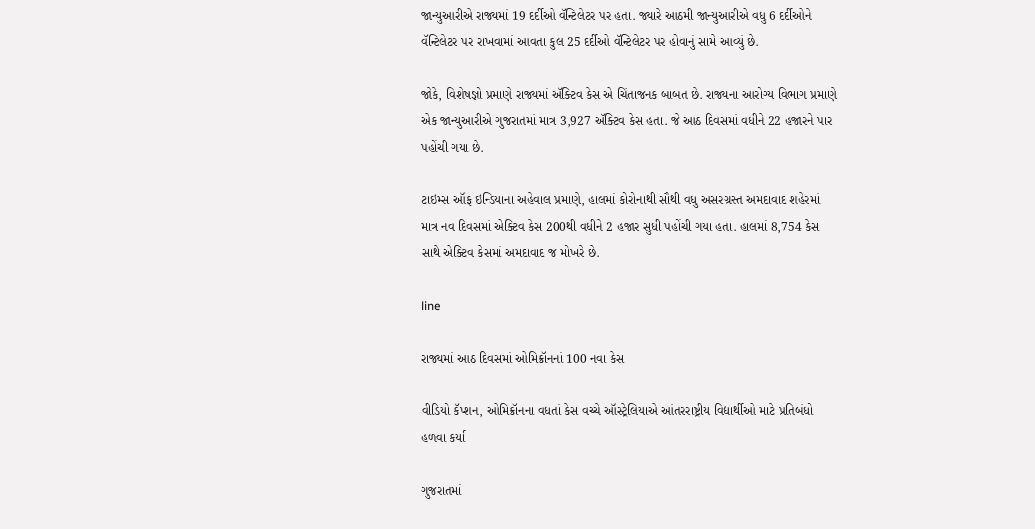જાન્યુઆરીએ રાજ્યમાં 19 દર્દીઓ વૅન્ટિલેટર પર હતા. જ્યારે આઠમી જાન્યુઆરીએ વધુ 6 દર્દીઓને વૅન્ટિલેટર પર રાખવામાં આવતા કુલ 25 દર્દીઓ વૅન્ટિલેટર પર હોવાનું સામે આવ્યું છે.

જોકે, વિશેષજ્ઞો પ્રમાણે રાજ્યમાં ઍક્ટિવ કેસ એ ચિંતાજનક બાબત છે. રાજ્યના આરોગ્ય વિભાગ પ્રમાણે એક જાન્યુઆરીએ ગુજરાતમાં માત્ર 3,927 ઍક્ટિવ કેસ હતા. જે આઠ દિવસમાં વધીને 22 હજારને પાર પહોંચી ગયા છે.

ટાઇમ્સ ઑફ ઇન્ડિયાના અહેવાલ પ્રમાણે, હાલમાં કોરોનાથી સૌથી વધુ અસરગ્રસ્ત અમદાવાદ શહેરમાં માત્ર નવ દિવસમાં એક્ટિવ કેસ 200થી વધીને 2 હજાર સુધી પહોંચી ગયા હતા. હાલમાં 8,754 કેસ સાથે એક્ટિવ કેસમાં અમદાવાદ જ મોખરે છે.

line

રાજ્યમાં આઠ દિવસમાં ઓમિક્રૉનનાં 100 નવા કેસ

વીડિયો કૅપ્શન, ઓમિક્રૉનના વધતાં કેસ વચ્ચે ઑસ્ટ્રેલિયાએ આંતરરાષ્ટ્રીય વિદ્યાર્થીઓ માટે પ્રતિબંધો હળવા કર્યા

ગુજરાતમાં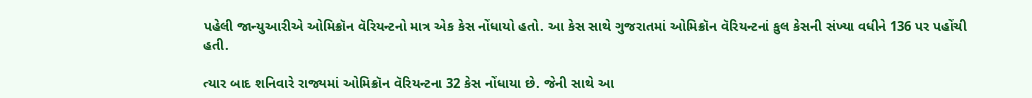પહેલી જાન્યુઆરીએ ઓમિક્રૉન વૅરિયન્ટનો માત્ર એક કેસ નોંધાયો હતો. આ કેસ સાથે ગુજરાતમાં ઓમિક્રૉન વૅરિયન્ટનાં કુલ કેસની સંખ્યા વધીને 136 પર પહોંચી હતી.

ત્યાર બાદ શનિવારે રાજ્યમાં ઓમિક્રૉન વૅરિયન્ટના 32 કેસ નોંધાયા છે. જેની સાથે આ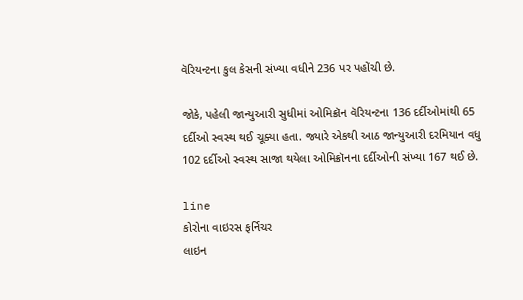વૅરિયન્ટના કુલ કેસની સંખ્યા વધીને 236 પર પહોંચી છે.

જોકે, પહેલી જાન્યુઆરી સુધીમાં ઓમિક્રૉન વૅરિયન્ટના 136 દર્દીઓમાંથી 65 દર્દીઓ સ્વસ્થ થઈ ચૂક્યા હતા. જ્યારે એકથી આઠ જાન્યુઆરી દરમિયાન વધુ 102 દર્દીઓ સ્વસ્થ સાજા થયેલા ઓમિક્રૉનના દર્દીઓની સંખ્યા 167 થઈ છે.

line
કોરોના વાઇરસ ફર્નિચર
લાઇન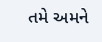તમે અમને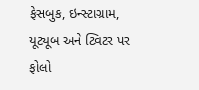ફેસબુક, ઇન્સ્ટાગ્રામ, યૂટ્યૂબ અને ટ્વિટર પર ફોલો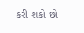કરી શકો છો